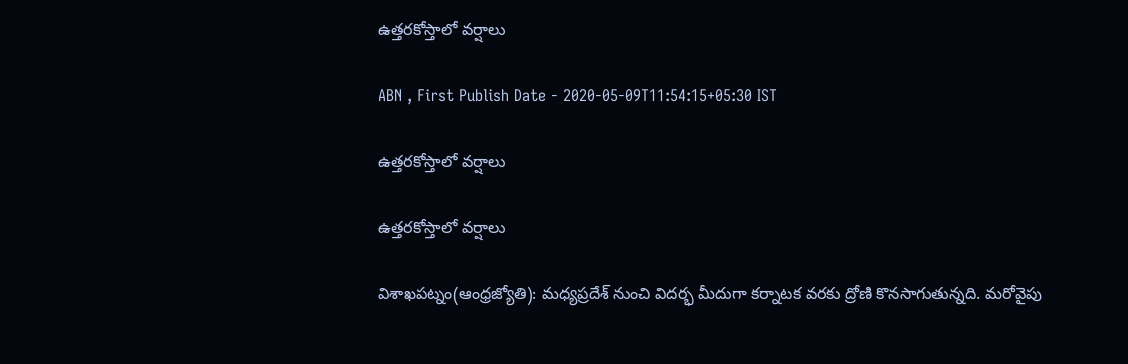ఉత్తరకోస్తాలో వర్షాలు

ABN , First Publish Date - 2020-05-09T11:54:15+05:30 IST

ఉత్తరకోస్తాలో వర్షాలు

ఉత్తరకోస్తాలో వర్షాలు

విశాఖపట్నం(ఆంధ్రజ్యోతి): మధ్యప్రదేశ్‌ నుంచి విదర్భ మీదుగా కర్నాటక వరకు ద్రోణి కొనసాగుతున్నది. మరోవైపు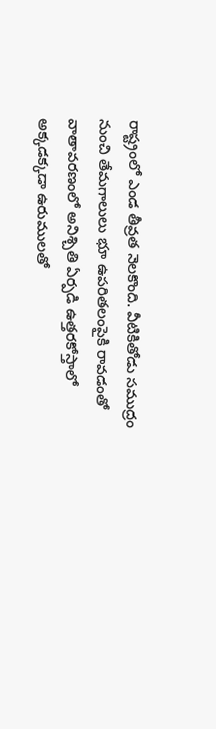రాష్ట్రంలో ఎండ తీవ్రత నెలకొంది. వీటికితోడు సముద్రం నుంచి తేమగాలులు భూ ఉపరితలంపైకి రావడంతో వాతావరణంలో అనిశ్చితి ఏర్పడి ఉత్తరకోస్తాలో అక్కడక్కడా ఉరుములతో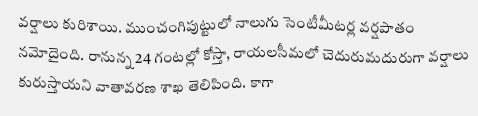వర్షాలు కురిశాయి. ముంచంగిపుట్టులో నాలుగు సెంటీమీటర్ల వర్షపాతం నమోదైంది. రానున్న 24 గంటల్లో కోస్తా, రాయలసీమలో చెదురుమదురుగా వర్షాలు కురుస్తాయని వాతావరణ శాఖ తెలిపింది. కాగా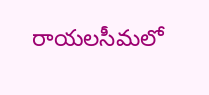రాయలసీమలో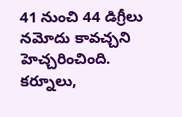41 నుంచి 44 డిగ్రీలు నమోదు కావచ్చని హెచ్చరించింది. కర్నూలు,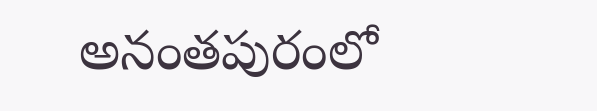అనంతపురంలో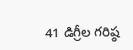41 డిగ్రీల గరిష్ఠ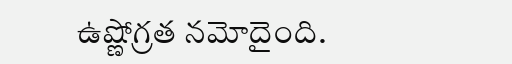ఉష్ణోగ్రత నమోదైంది.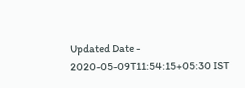Updated Date - 2020-05-09T11:54:15+05:30 IST